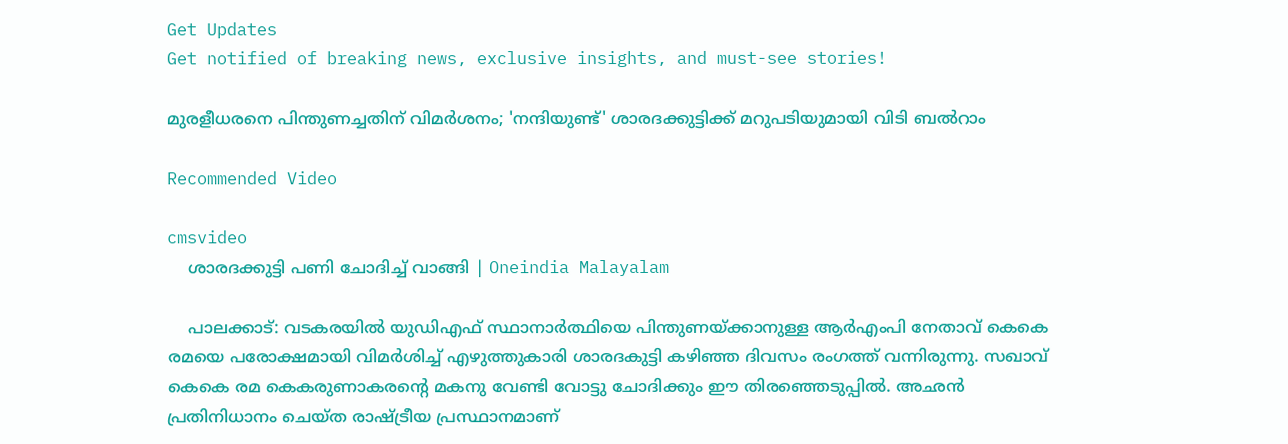Get Updates
Get notified of breaking news, exclusive insights, and must-see stories!

മുരളീധരനെ പിന്തുണച്ചതിന് വിമർശനം; 'നന്ദിയുണ്ട്' ശാരദക്കുട്ടിക്ക് മറുപടിയുമായി വിടി ബല്‍റാം

Recommended Video

cmsvideo
    ശാരദക്കുട്ടി പണി ചോദിച്ച് വാങ്ങി | Oneindia Malayalam

    പാലക്കാട്: വടകരയില്‍ യുഡിഎഫ് സ്ഥാനാർത്ഥിയെ പിന്തുണയ്ക്കാനുള്ള ആർഎംപി നേതാവ് കെകെ രമയെ പരോക്ഷമായി വിമർശിച്ച് എഴുത്തുകാരി ശാരദകുട്ടി കഴിഞ്ഞ ദിവസം രംഗത്ത് വന്നിരുന്നു. സഖാവ് കെകെ രമ കെകരുണാകരന്റെ മകനു വേണ്ടി വോട്ടു ചോദിക്കും ഈ തിരഞ്ഞെടുപ്പിൽ. അഛൻ പ്രതിനിധാനം ചെയ്ത രാഷ്ട്രീയ പ്രസ്ഥാനമാണ്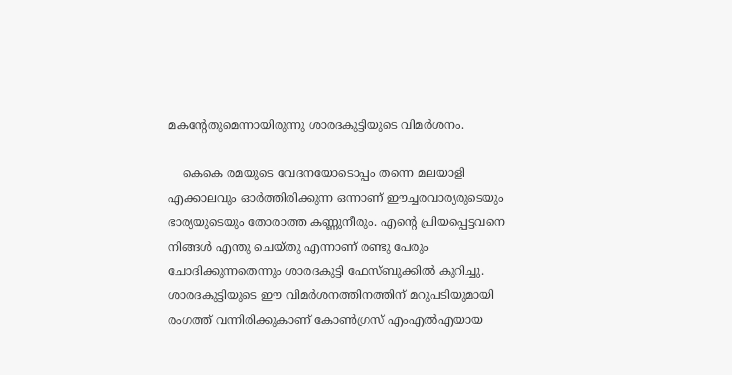മകന്‍റേതുമെന്നായിരുന്നു ശാരദകുട്ടിയുടെ വിമർശനം.

    കെകെ രമയുടെ വേദനയോടൊപ്പം തന്നെ മലയാളി എക്കാലവും ഓർത്തിരിക്കുന്ന ഒന്നാണ് ഈച്ചരവാര്യരുടെയും ഭാര്യയുടെയും തോരാത്ത കണ്ണുനീരും. എന്റെ പ്രിയപ്പെട്ടവനെ നിങ്ങൾ എന്തു ചെയ്തു എന്നാണ് രണ്ടു പേരും ചോദിക്കുന്നതെന്നും ശാരദകുട്ടി ഫേസ്ബുക്കില്‍ കുറിച്ചു. ശാരദകുട്ടിയുടെ ഈ വിമർശനത്തിനത്തിന് മറുപടിയുമായി രംഗത്ത് വന്നിരിക്കുകാണ് കോണ്‍ഗ്രസ് എംഎല്‍എയായ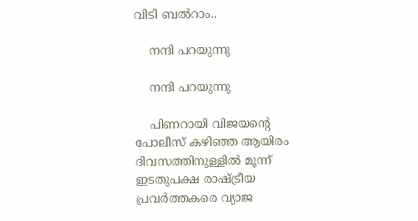വിടി ബൽറാം..

    നന്ദി പറയുന്നു

    നന്ദി പറയുന്നു

    പിണറായി വിജയന്‍റെ പോലീസ് കഴിഞ്ഞ ആയിരം ദിവസത്തിനുള്ളിൽ മൂന്ന് ഇടതുപക്ഷ രാഷ്ട്രീയ പ്രവർത്തകരെ വ്യാജ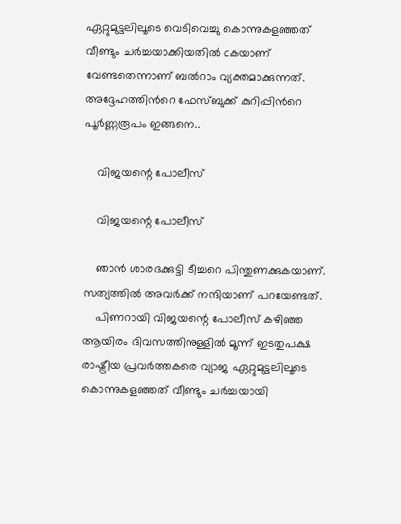ഏറ്റുമുട്ടലിലൂടെ വെടിവെച്ചു കൊന്നുകളഞ്ഞത് വീണ്ടും ചർച്ചയാക്കിയതില്‍ cകയാണ് വേണ്ടതെന്നാണ് ബല്‍റാം വ്യക്തമാക്കുന്നത്. അദ്ദേഹത്തിന്‍റെ ഫേസ്ബുക്ക് കുറിപ്പിന്‍റെ പൂര്‍ണ്ണരൂപം ഇങ്ങനെ..

    വിജയന്റെ പോലീസ്

    വിജയന്റെ പോലീസ്

    ഞാൻ ശാരദക്കുട്ടി ടീച്ചറെ പിന്തുണക്കുകയാണ്. സത്യത്തിൽ അവർക്ക് നന്ദിയാണ് പറയേണ്ടത്.
    പിണറായി വിജയന്റെ പോലീസ് കഴിഞ്ഞ ആയിരം ദിവസത്തിനുള്ളിൽ മൂന്ന് ഇടതുപക്ഷ രാഷ്ട്രീയ പ്രവർത്തകരെ വ്യാജ ഏറ്റുമുട്ടലിലൂടെ കൊന്നുകളഞ്ഞത് വീണ്ടും ചർച്ചയായി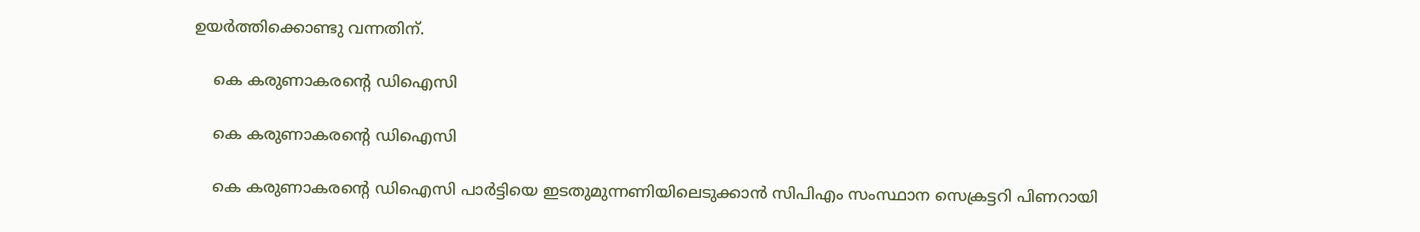ഉയർത്തിക്കൊണ്ടു വന്നതിന്.

    കെ കരുണാകരന്റെ ഡിഐസി

    കെ കരുണാകരന്റെ ഡിഐസി

    കെ കരുണാകരന്റെ ഡിഐസി പാർട്ടിയെ ഇടതുമുന്നണിയിലെടുക്കാൻ സിപിഎം സംസ്ഥാന സെക്രട്ടറി പിണറായി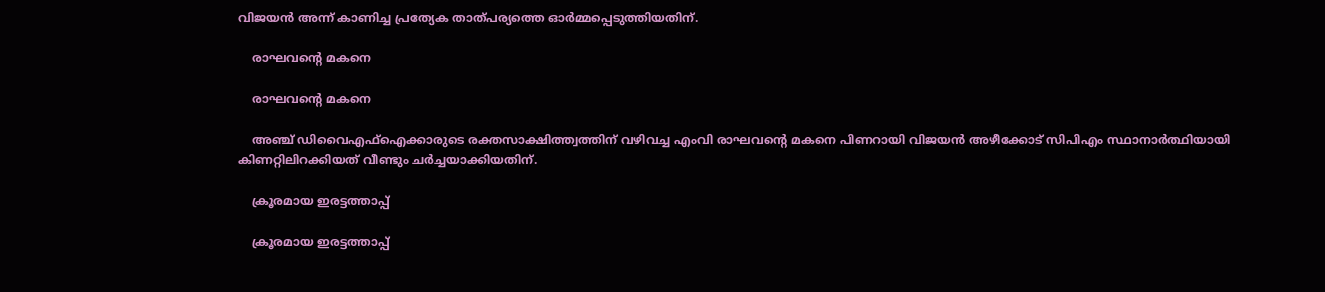വിജയൻ അന്ന് കാണിച്ച പ്രത്യേക താത്പര്യത്തെ ഓർമ്മപ്പെടുത്തിയതിന്.

    രാഘവന്റെ മകനെ

    രാഘവന്റെ മകനെ

    അഞ്ച് ഡിവൈഎഫ്ഐക്കാരുടെ രക്തസാക്ഷിത്ത്വത്തിന് വഴിവച്ച എംവി രാഘവന്റെ മകനെ പിണറായി വിജയൻ അഴീക്കോട് സിപിഎം സ്ഥാനാർത്ഥിയായി കിണറ്റിലിറക്കിയത് വീണ്ടും ചർച്ചയാക്കിയതിന്.

    ക്രൂരമായ ഇരട്ടത്താപ്പ്

    ക്രൂരമായ ഇരട്ടത്താപ്പ്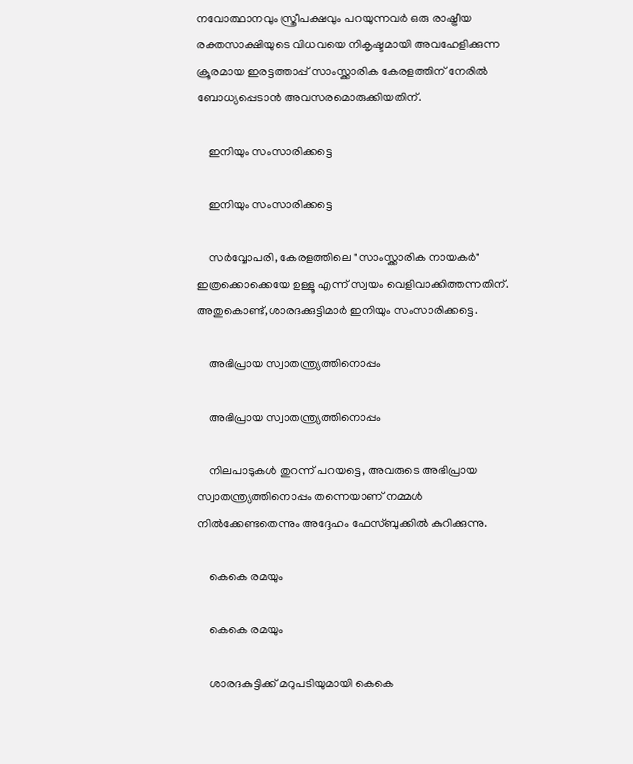നവോത്ഥാനവും സ്ത്രീപക്ഷവും പറയുന്നവർ ഒരു രാഷ്ട്രീയ രക്തസാക്ഷിയുടെ വിധവയെ നികൃഷ്ടമായി അവഹേളിക്കുന്ന ക്രൂരമായ ഇരട്ടത്താപ്പ് സാംസ്ക്കാരിക കേരളത്തിന് നേരിൽ ബോധ്യപ്പെടാൻ അവസരമൊരുക്കിയതിന്.

    ഇനിയും സംസാരിക്കട്ടെ

    ഇനിയും സംസാരിക്കട്ടെ

    സർവ്വോപരി, കേരളത്തിലെ "സാംസ്ക്കാരിക നായകർ" ഇത്രക്കൊക്കെയേ ഉള്ളൂ എന്ന് സ്വയം വെളിവാക്കിത്തന്നതിന്. അതുകൊണ്ട്,ശാരദക്കുട്ടിമാർ ഇനിയും സംസാരിക്കട്ടെ.

    അഭിപ്രായ സ്വാതന്ത്ര്യത്തിനൊപ്പം

    അഭിപ്രായ സ്വാതന്ത്ര്യത്തിനൊപ്പം

    നിലപാടുകൾ തുറന്ന് പറയട്ടെ, അവരുടെ അഭിപ്രായ സ്വാതന്ത്ര്യത്തിനൊപ്പം തന്നെയാണ് നമ്മൾ നിൽക്കേണ്ടതെന്നും അദ്ദേഹം ഫേസ്ബുക്കില്‍ കുറിക്കുന്നു.

    കെകെ രമയും

    കെകെ രമയും

    ശാരദകുട്ടിക്ക് മറുപടിയുമായി കെകെ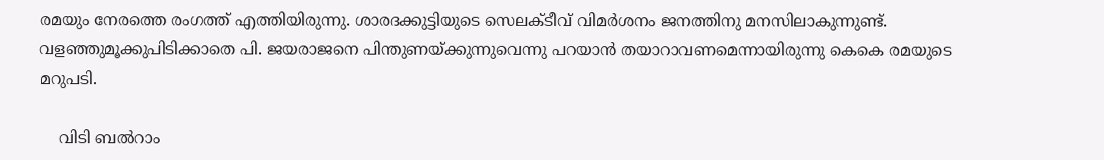രമയും നേരത്തെ രംഗത്ത് എത്തിയിരുന്നു. ശാരദക്കുട്ടിയുടെ സെലക്ടീവ് വിമര്‍ശനം ജനത്തിനു മനസിലാകുന്നുണ്ട്. വളഞ്ഞുമൂക്കുപിടിക്കാതെ പി. ജയരാജനെ പിന്തുണയ്ക്കുന്നുവെന്നു പറയാന്‍ തയാറാവണമെന്നായിരുന്നു കെകെ രമയുടെ മറുപടി.

    വിടി ബല്‍റാം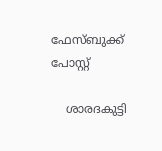ഫേസ്ബുക്ക് പോസ്റ്റ്

    ശാരദകുട്ടി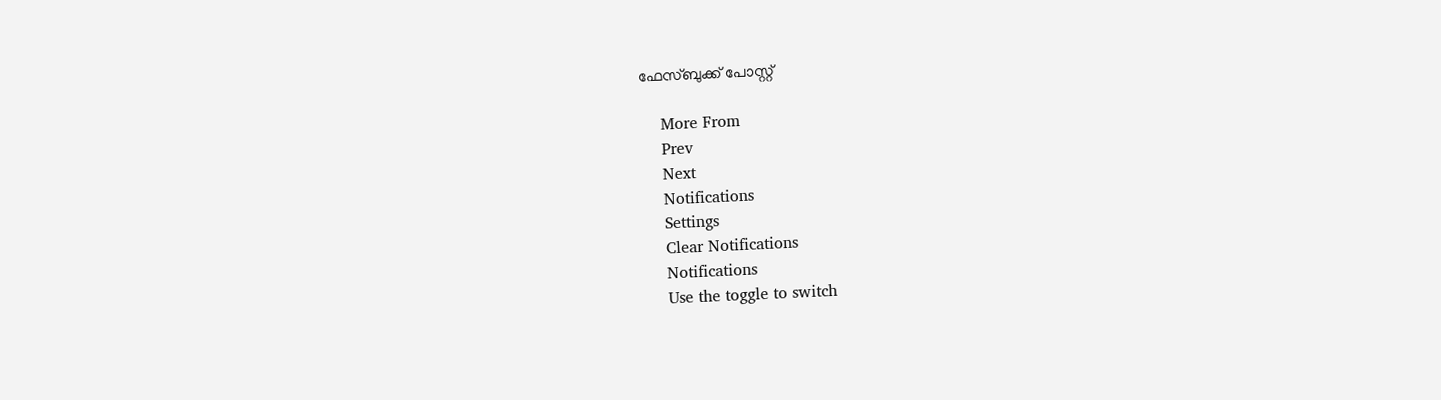ഫേസ്ബുക്ക് പോസ്റ്റ്

    More From
    Prev
    Next
    Notifications
    Settings
    Clear Notifications
    Notifications
    Use the toggle to switch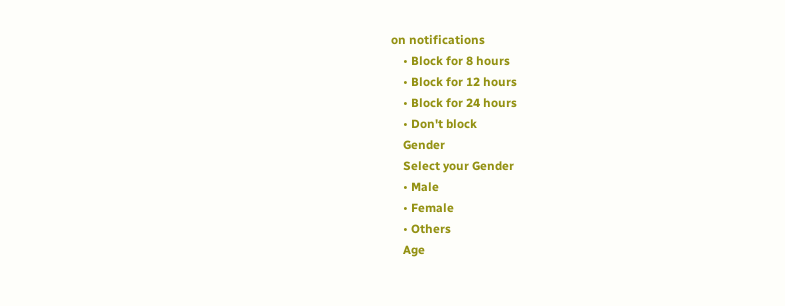on notifications
    • Block for 8 hours
    • Block for 12 hours
    • Block for 24 hours
    • Don't block
    Gender
    Select your Gender
    • Male
    • Female
    • Others
    Age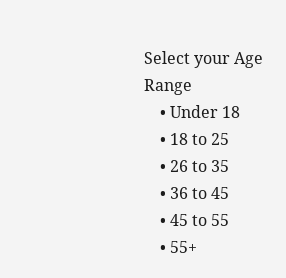Select your Age Range
    • Under 18
    • 18 to 25
    • 26 to 35
    • 36 to 45
    • 45 to 55
    • 55+